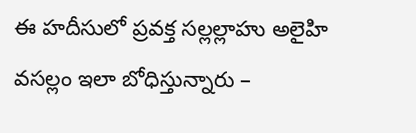ఈ హదీసులో ప్రవక్త సల్లల్లాహు అలైహి వసల్లం ఇలా బోధిస్తున్నారు –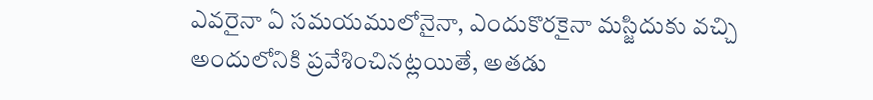ఎవరైనా ఏ సమయములోనైనా, ఎందుకొరకైనా మస్జిదుకు వచ్చి అందులోనికి ప్రవేశించినట్లయితే, అతడు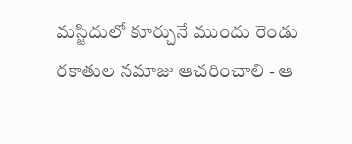మస్జిదులో కూర్చునే ముందు రెండు రకాతుల నమాజు ఆచరించాలి - ఆ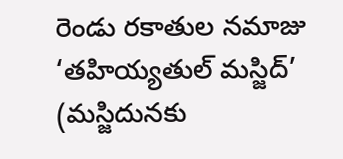రెండు రకాతుల నమాజు ‘తహియ్యతుల్ మస్జిద్’ (మస్జిదునకు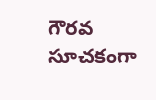గౌరవ సూచకంగా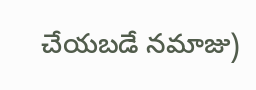చేయబడే నమాజు)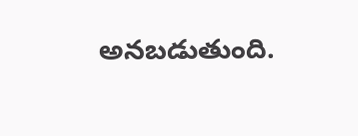అనబడుతుంది.